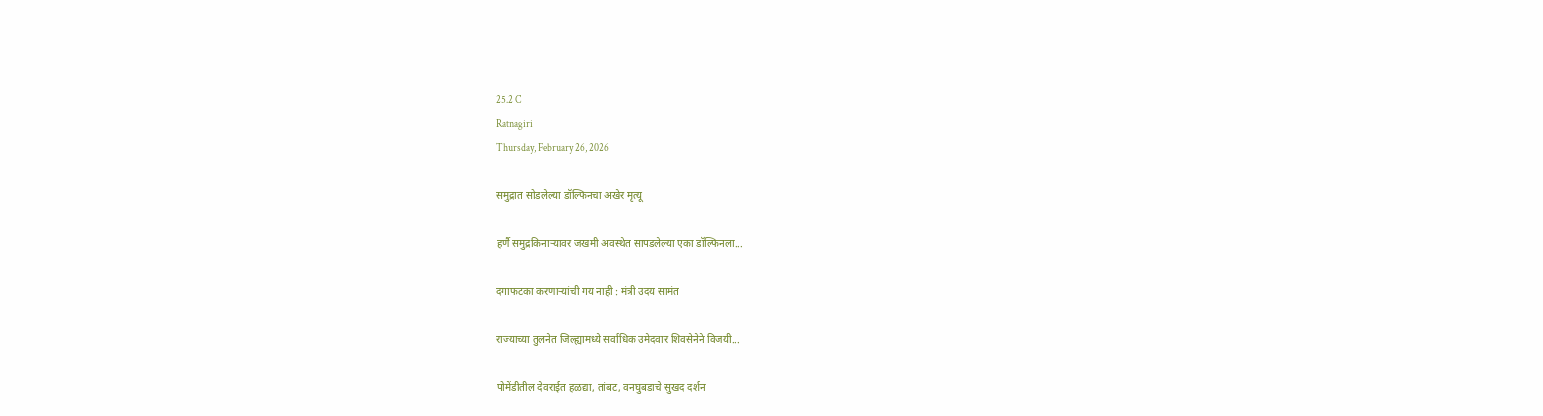25.2 C
Ratnagiri
Thursday, February 26, 2026

समुद्रात सोडलेल्या डॉल्फिनचा अखेर मृत्यू

हर्णै समुद्रकिनाऱ्यावर जखमी अवस्थेत सापडलेल्या एका डॉल्फिनला...

दगाफटका करणाऱ्यांची गय नाही : मंत्री उदय सामंत

राज्याच्या तुलनेत जिल्ह्यामध्ये सर्वाधिक उमेदवार शिवसेनेने विजयी...

पोमेंडीतील देवराईत हळद्या, तांबट, वनघुबडाचे सुखद दर्शन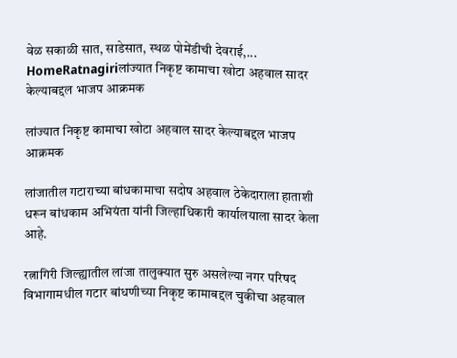वेळ सकाळी सात, साडेसात, स्थळ पोमेंडीची देवराई,...
HomeRatnagiriलांज्यात निकृष्ट कामाचा खोटा अहवाल सादर केल्याबद्दल भाजप आक्रमक

लांज्यात निकृष्ट कामाचा खोटा अहवाल सादर केल्याबद्दल भाजप आक्रमक

लांजातील गटाराच्या बांधकामाचा सदोष अहवाल ठेकेदाराला हाताशी धरून बांधकाम अभियंता यांनी जिल्हाधिकारी कार्यालयाला सादर केला आहे.

रत्नागिरी जिल्ह्यातील लांजा तालुक्यात सुरु असलेल्या नगर परिषद विभागामधील गटार बांधणीच्या निकृष्ट कामाबद्दल चुकीचा अहवाल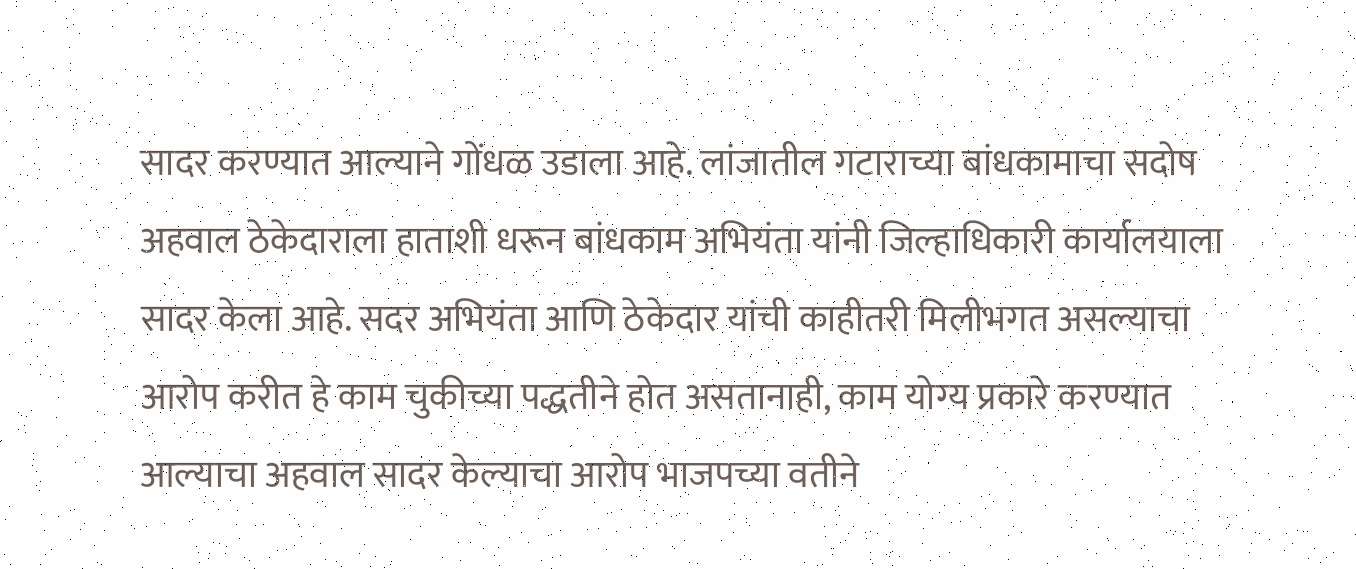सादर करण्यात आल्याने गोंधळ उडाला आहे. लांजातील गटाराच्या बांधकामाचा सदोष अहवाल ठेकेदाराला हाताशी धरून बांधकाम अभियंता यांनी जिल्हाधिकारी कार्यालयाला सादर केला आहे. सदर अभियंता आणि ठेकेदार यांची काहीतरी मिलीभगत असल्याचा आरोप करीत हे काम चुकीच्या पद्धतीने होत असतानाही, काम योग्य प्रकारे करण्यात आल्याचा अहवाल सादर केल्याचा आरोप भाजपच्या वतीने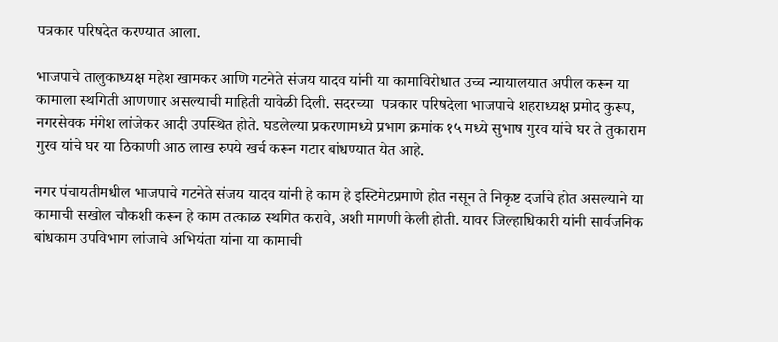पत्रकार परिषदेत करण्यात आला.

भाजपाचे तालुकाध्यक्ष महेश खामकर आणि गटनेते संजय यादव यांनी या कामाविरोधात उच्च न्यायालयात अपील करून या कामाला स्थगिती आणणार असल्याची माहिती यावेळी दिली. सदरच्या  पत्रकार परिषदेला भाजपाचे शहराध्यक्ष प्रमोद कुरूप, नगरसेवक मंगेश लांजेकर आदी उपस्थित होते. घडलेल्या प्रकरणामध्ये प्रभाग क्रमांक १५ मध्ये सुभाष गुरव यांचे घर ते तुकाराम गुरव यांचे घर या ठिकाणी आठ लाख रुपये खर्च करून गटार बांधण्यात येत आहे.

नगर पंचायतीमधील भाजपाचे गटनेते संजय यादव यांनी हे काम हे इस्टिमेटप्रमाणे होत नसून ते निकृष्ट दर्जाचे होत असल्याने या कामाची सखोल चौकशी करून हे काम तत्काळ स्थगित करावे, अशी मागणी केली होती. यावर जिल्हाधिकारी यांनी सार्वजनिक बांधकाम उपविभाग लांजाचे अभियंता यांना या कामाची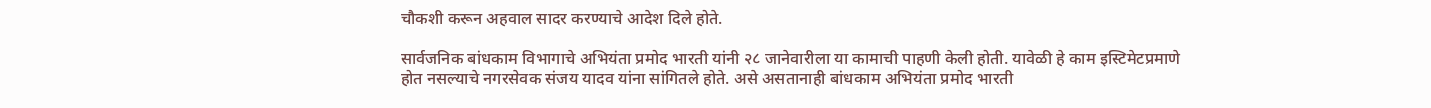चौकशी करून अहवाल सादर करण्याचे आदेश दिले होते.

सार्वजनिक बांधकाम विभागाचे अभियंता प्रमोद भारती यांनी २८ जानेवारीला या कामाची पाहणी केली होती. यावेळी हे काम इस्टिमेटप्रमाणे होत नसल्याचे नगरसेवक संजय यादव यांना सांगितले होते. असे असतानाही बांधकाम अभियंता प्रमोद भारती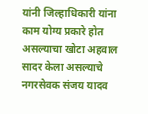यांनी जिल्हाधिकारी यांना काम योग्य प्रकारे होत असल्याचा खोटा अहवाल सादर केला असल्याचे नगरसेवक संजय यादव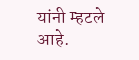यांनी म्हटले आहे.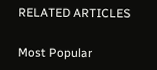RELATED ARTICLES

Most Popular